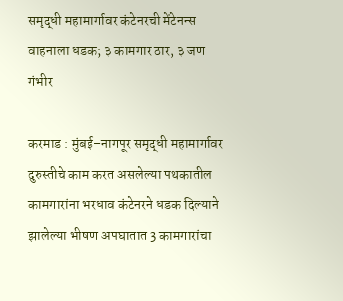समृद्धी महामार्गावर कंटेनरची मेंटेनन्स वाहनाला धडक; ३ कामगार ठार, ३ जण गंभीर

करमाड : मुंबई–नागपूर समृद्धी महामार्गावर दुरुस्तीचे काम करत असलेल्या पथकातील कामगारांना भरधाव कंटेनरने धडक दिल्याने झालेल्या भीषण अपघातात 3 कामगारांचा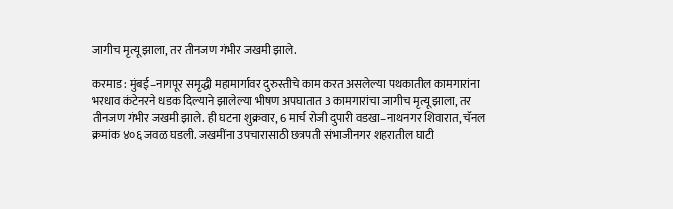जागीच मृत्यू झाला, तर तीनजण गंभीर जखमी झाले.

करमाड : मुंबई–नागपूर समृद्धी महामार्गावर दुरुस्तीचे काम करत असलेल्या पथकातील कामगारांना भरधाव कंटेनरने धडक दिल्याने झालेल्या भीषण अपघातात 3 कामगारांचा जागीच मृत्यू झाला, तर तीनजण गंभीर जखमी झाले. ही घटना शुक्रवार, 6 मार्च रोजी दुपारी वडखा–नाथनगर शिवारात, चॅनल क्रमांक ४०६ जवळ घडली. जखमींना उपचारासाठी छत्रपती संभाजीनगर शहरातील घाटी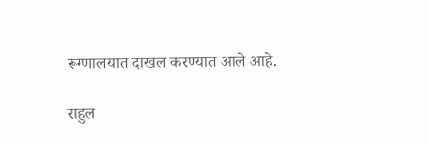रूग्णालयात दाखल करण्यात आले आहे.

राहुल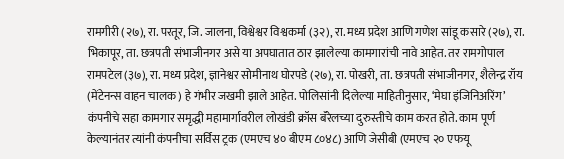रामगीरी (२७), रा. परतूर, जि. जालना, विश्वेश्वर विश्वकर्मा (३२), रा. मध्य प्रदेश आणि गणेश सांडू कसारे (२७), रा. भिकापूर, ता. छत्रपती संभाजीनगर असे या अपघातात ठार झालेल्या कामगारांची नावे आहेत. तर रामगोपाल रामपटेल (३७), रा. मध्य प्रदेश, ज्ञानेश्वर सोमीनाथ घोरपडे (२७), रा. पोखरी, ता. छत्रपती संभाजीनगर, शैलेन्द्र रॉय (मेंटेनन्स वाहन चालक) हे गंभीर जखमी झाले आहेत. पोलिसांनी दिलेल्या माहितीनुसार, ‘मेघा इंजिनिअरिंग’ कंपनीचे सहा कामगार समृद्धी महामार्गावरील लोखंडी क्रॉस बॅरेलच्या दुरुस्तीचे काम करत होते. काम पूर्ण केल्यानंतर त्यांनी कंपनीचा सर्विस ट्रक (एमएच ४० बीएम ८०४८) आणि जेसीबी (एमएच २० एफयू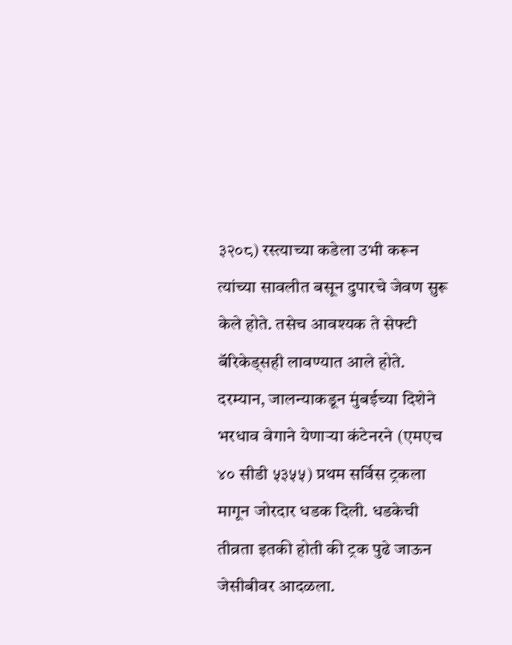३२०८) रस्त्याच्या कडेला उभी करून त्यांच्या सावलीत बसून दुपारचे जेवण सुरू केले होते. तसेच आवश्यक ते सेफ्टी बॅरिकेड्सही लावण्यात आले होते. दरम्यान, जालन्याकडून मुंबईच्या दिशेने भरधाव वेगाने येणाऱ्या कंटेनरने (एमएच ४० सीडी ५३५५) प्रथम सर्विस ट्रकला मागून जोरदार धडक दिली. धडकेची तीव्रता इतकी होती की ट्रक पुढे जाऊन जेसीबीवर आदळला.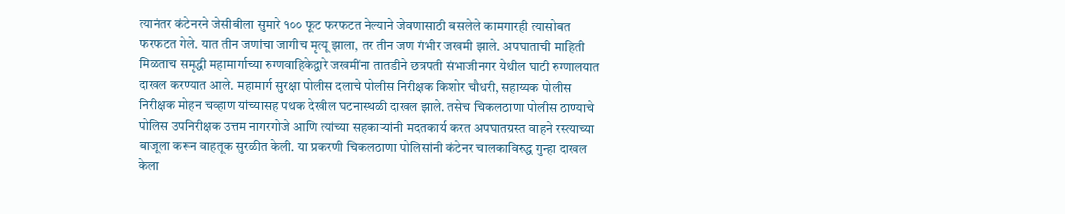त्यानंतर कंटेनरने जेसीबीला सुमारे १०० फूट फरफटत नेल्याने जेवणासाठी बसलेले कामगारही त्यासोबत फरफटत गेले. यात तीन जणांचा जागीच मृत्यू झाला, तर तीन जण गंभीर जखमी झाले. अपघाताची माहिती मिळताच समृद्धी महामार्गाच्या रुग्णवाहिकेद्वारे जखमींना तातडीने छत्रपती संभाजीनगर येथील घाटी रुग्णालयात दाखल करण्यात आले. महामार्ग सुरक्षा पोलीस दलाचे पोलीस निरीक्षक किशोर चौधरी, सहाय्यक पोलीस निरीक्षक मोहन चव्हाण यांच्यासह पथक देखील घटनास्थळी दाखल झाले. तसेच चिकलठाणा पोलीस ठाण्याचे पोलिस उपनिरीक्षक उत्तम नागरगोजे आणि त्यांच्या सहकाऱ्यांनी मदतकार्य करत अपघातग्रस्त वाहने रस्त्याच्या बाजूला करून वाहतूक सुरळीत केली. या प्रकरणी चिकलठाणा पोलिसांनी कंटेनर चालकाविरुद्ध गुन्हा दाखल केला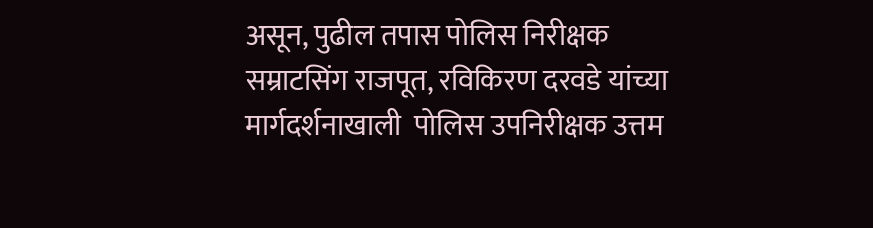असून, पुढील तपास पोलिस निरीक्षक सम्राटसिंग राजपूत, रविकिरण दरवडे यांच्या मार्गदर्शनाखाली  पोलिस उपनिरीक्षक उत्तम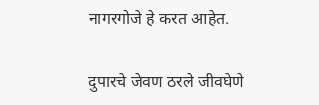नागरगोजे हे करत आहेत.

दुपारचे जेवण ठरले जीवघेणे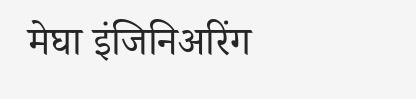मेघा इंजिनिअरिंग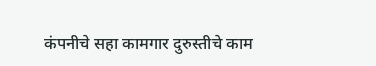कंपनीचे सहा कामगार दुरुस्तीचे काम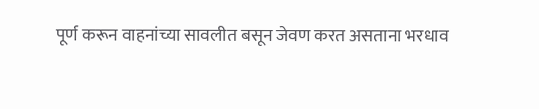पूर्ण करून वाहनांच्या सावलीत बसून जेवण करत असताना भरधाव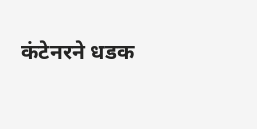कंटेनरने धडक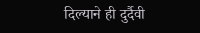दिल्याने ही दुर्दैवी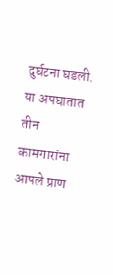दुर्घटना घडली. या अपघातात तीन कामगारांना आपले प्राण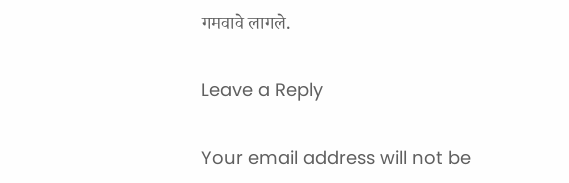गमवावे लागले.

Leave a Reply

Your email address will not be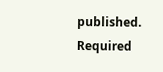published. Required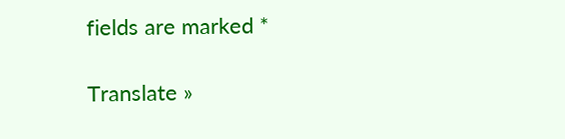fields are marked *

Translate »